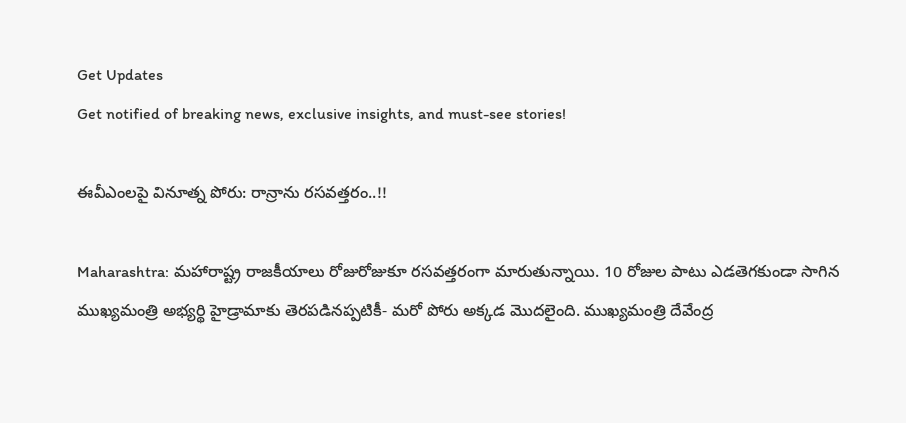Get Updates
Get notified of breaking news, exclusive insights, and must-see stories!

ఈవీఎంలపై వినూత్న పోరు: రాన్రాను రసవత్తరం..!!

Maharashtra: మహారాష్ట్ర రాజకీయాలు రోజురోజుకూ రసవత్తరంగా మారుతున్నాయి. 10 రోజుల పాటు ఎడతెగకుండా సాగిన ముఖ్యమంత్రి అభ్యర్థి హైడ్రామాకు తెరపడినప్పటికీ- మరో పోరు అక్కడ మొదలైంది. ముఖ్యమంత్రి దేవేంద్ర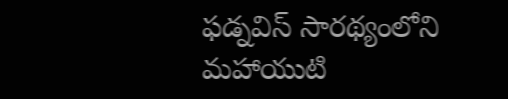ఫడ్నవిస్ సారథ్యంలోని మహాయుటి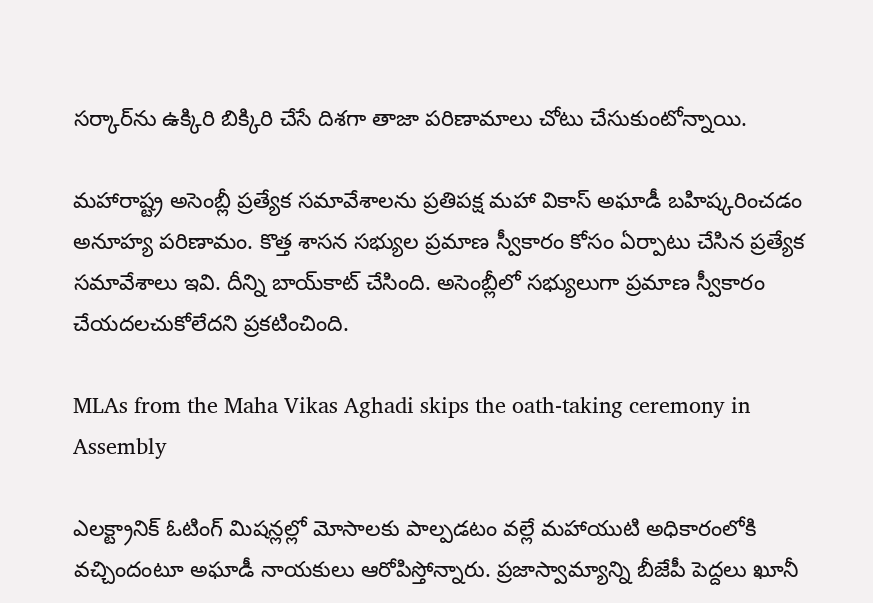సర్కార్‌ను ఉక్కిరి బిక్కిరి చేసే దిశగా తాజా పరిణామాలు చోటు చేసుకుంటోన్నాయి.

మహారాష్ట్ర అసెంబ్లీ ప్రత్యేక సమావేశాలను ప్రతిపక్ష మహా వికాస్ అఘాడీ బహిష్కరించడం అనూహ్య పరిణామం. కొత్త శాసన సభ్యుల ప్రమాణ స్వీకారం కోసం ఏర్పాటు చేసిన ప్రత్యేక సమావేశాలు ఇవి. దీన్ని బాయ్‌కాట్ చేసింది. అసెంబ్లీలో సభ్యులుగా ప్రమాణ స్వీకారం చేయదలచుకోలేదని ప్రకటించింది.

MLAs from the Maha Vikas Aghadi skips the oath-taking ceremony in Assembly

ఎలక్ట్రానిక్ ఓటింగ్ మిషన్లల్లో మోసాలకు పాల్పడటం వల్లే మహాయుటి అధికారంలోకి వచ్చిందంటూ అఘాడీ నాయకులు ఆరోపిస్తోన్నారు. ప్రజాస్వామ్యాన్ని బీజేపీ పెద్దలు ఖూనీ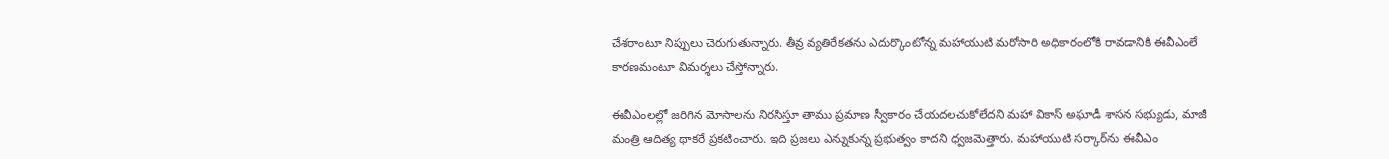చేశరాంటూ నిప్పులు చెరుగుతున్నారు. తీవ్ర వ్యతిరేకతను ఎదుర్కొంటోన్న మహాయుటి మరోసారి అధికారంలోకి రావడానికి ఈవీఎంలే కారణమంటూ విమర్శలు చేస్తోన్నారు.

ఈవీఎంలల్లో జరిగిన మోసాలను నిరసిస్తూ తాము ప్రమాణ స్వీకారం చేయదలచుకోలేదని మహా వికాస్ అఘాడీ శాసన సభ్యుడు, మాజీ మంత్రి ఆదిత్య థాకరే ప్రకటించారు. ఇది ప్రజలు ఎన్నుకున్న ప్రభుత్వం కాదని ధ్వజమెత్తారు. మహాయుటి సర్కార్‌ను ఈవీఎం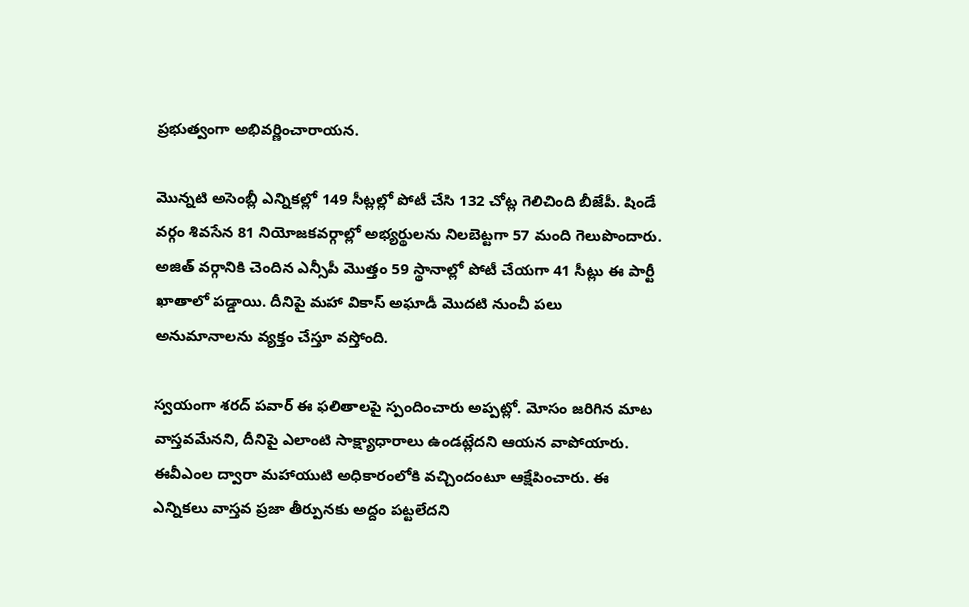ప్రభుత్వంగా అభివర్ణించారాయన.

మొన్నటి అసెంబ్లీ ఎన్నికల్లో 149 సీట్లల్లో పోటీ చేసి 132 చోట్ల గెలిచింది బీజేపీ. షిండే వర్గం శివసేన 81 నియోజకవర్గాల్లో అభ్యర్థులను నిలబెట్టగా 57 మంది గెలుపొందారు. అజిత్ వర్గానికి చెందిన ఎన్సీపీ మొత్తం 59 స్థానాల్లో పోటీ చేయగా 41 సీట్లు ఈ పార్టీ ఖాతాలో పడ్డాయి. దీనిపై మహా వికాస్ అఘాడీ మొదటి నుంచీ పలు అనుమానాలను వ్యక్తం చేస్తూ వస్తోంది.

స్వయంగా శరద్ పవార్ ఈ ఫలితాలపై స్పందించారు అప్పట్లో. మోసం జరిగిన మాట వాస్తవమేనని, దీనిపై ఎలాంటి సాక్ష్యాధారాలు ఉండట్లేదని ఆయన వాపోయారు. ఈవీఎంల ద్వారా మహాయుటి అధికారంలోకి వచ్చిందంటూ ఆక్షేపించారు. ఈ ఎన్నికలు వాస్తవ ప్రజా తీర్పునకు అద్దం పట్టలేదని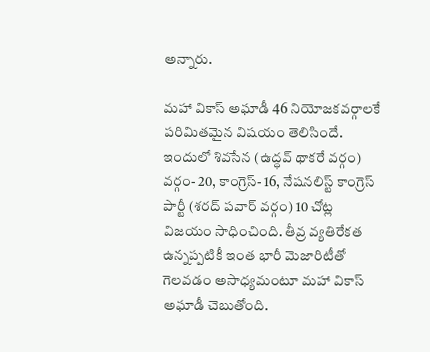అన్నారు.

మహా వికాస్ అఘాడీ 46 నియోజకవర్గాలకే పరిమితమైన విషయం తెలిసిందే. ఇందులో శివసేన (ఉద్ధవ్ థాకరే వర్గం) వర్గం- 20, కాంగ్రెస్- 16, నేషనలిస్ట్ కాంగ్రెస్ పార్టీ (శరద్ పవార్ వర్గం) 10 చోట్ల విజయం సాధించింది. తీవ్ర వ్యతిరేకత ఉన్నప్పటికీ ఇంత భారీ మెజారిటీతో గెలవడం అసాధ్యమంటూ మహా వికాస్ అఘాడీ చెబుతోంది.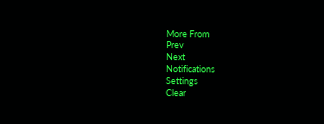More From
Prev
Next
Notifications
Settings
Clear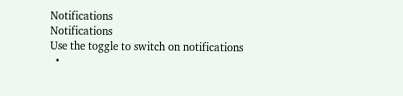Notifications
Notifications
Use the toggle to switch on notifications
  •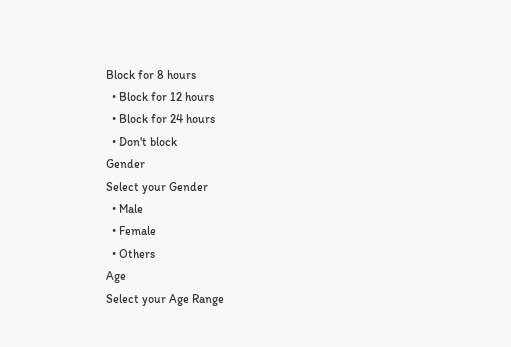Block for 8 hours
  • Block for 12 hours
  • Block for 24 hours
  • Don't block
Gender
Select your Gender
  • Male
  • Female
  • Others
Age
Select your Age Range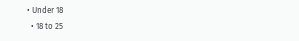• Under 18
  • 18 to 25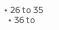• 26 to 35
  • 36 to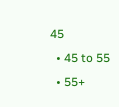45
  • 45 to 55
  • 55+